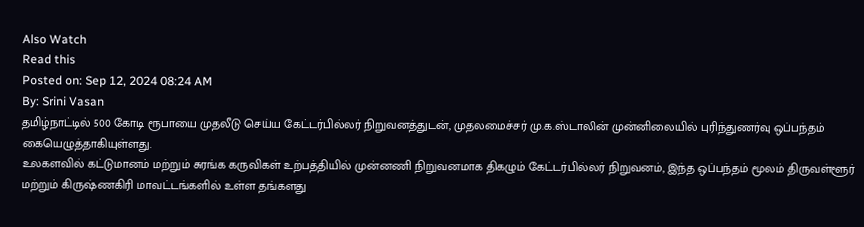Also Watch
Read this
Posted on: Sep 12, 2024 08:24 AM
By: Srini Vasan
தமிழ்நாட்டில் 500 கோடி ரூபாயை முதலீடு செய்ய கேட்டர்பில்லர் நிறுவனத்துடன், முதலமைச்சர் மு.க.ஸ்டாலின் முன்னிலையில் புரிந்துணர்வு ஒப்பந்தம் கையெழுத்தாகியுள்ளது.
உலகளவில் கட்டுமானம் மற்றும் சுரங்க கருவிகள் உற்பத்தியில் முன்னணி நிறுவனமாக திகழும் கேட்டர்பில்லர் நிறுவனம், இந்த ஒப்பந்தம் மூலம் திருவள்ளூர் மற்றும் கிருஷ்ணகிரி மாவட்டங்களில் உள்ள தங்களது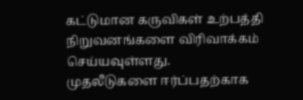கட்டுமான கருவிகள் உற்பத்தி நிறுவனங்களை விரிவாக்கம் செய்யவுள்ளது.
முதலீடுகளை ஈர்ப்பதற்காக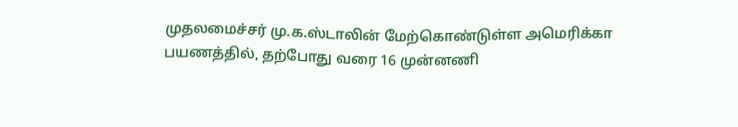முதலமைச்சர் மு.க.ஸ்டாலின் மேற்கொண்டுள்ள அமெரிக்கா பயணத்தில், தற்போது வரை 16 முன்னணி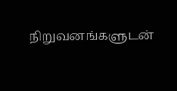நிறுவனங்களுடன்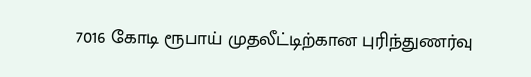7016 கோடி ரூபாய் முதலீட்டிற்கான புரிந்துணர்வு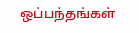ஒப்பந்தங்கள்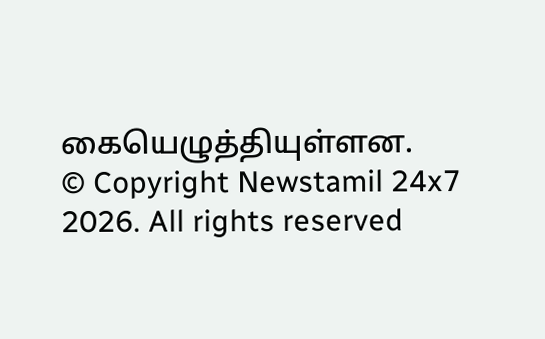கையெழுத்தியுள்ளன.
© Copyright Newstamil 24x7 2026. All rights reserved